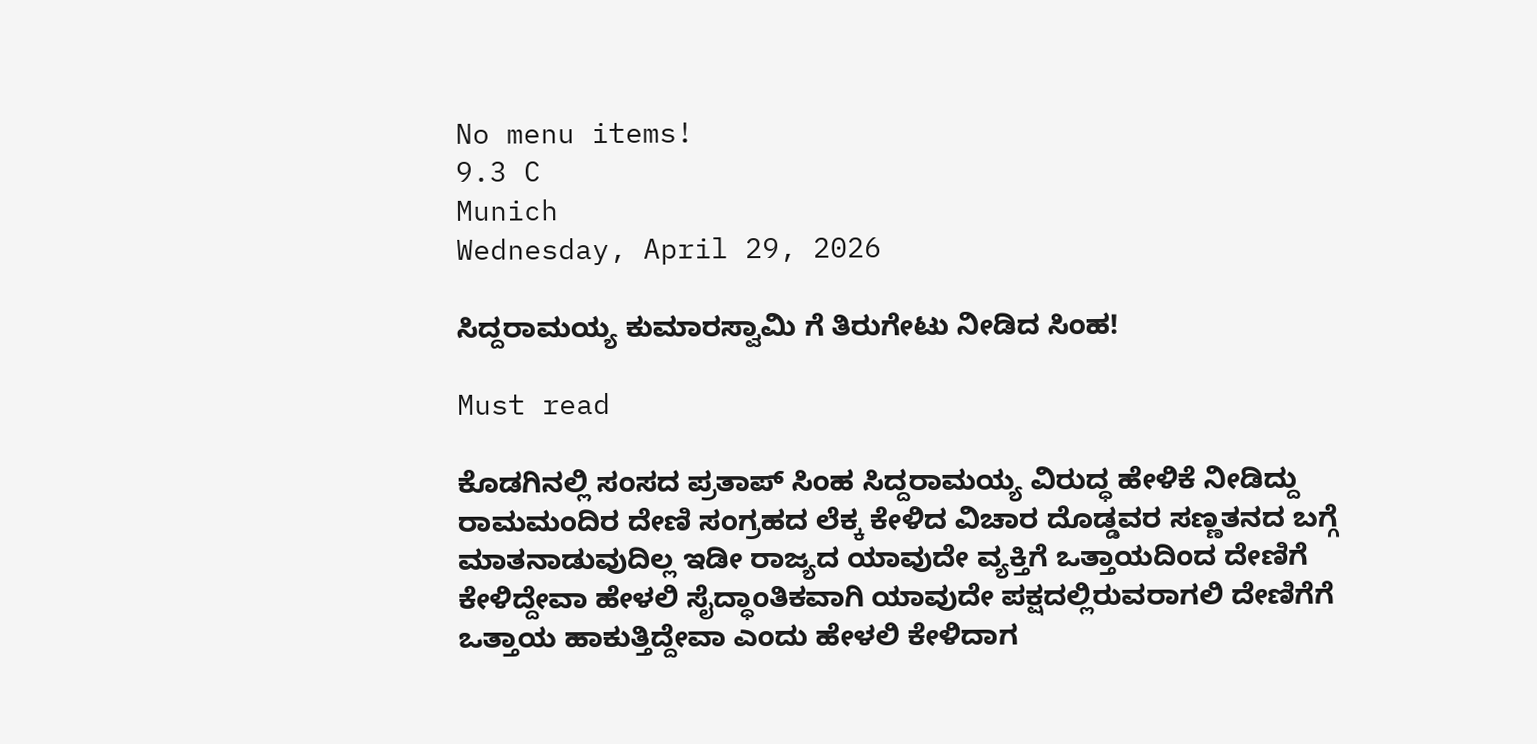No menu items!
9.3 C
Munich
Wednesday, April 29, 2026

ಸಿದ್ದರಾಮಯ್ಯ ಕುಮಾರಸ್ವಾಮಿ ಗೆ ತಿರುಗೇಟು ನೀಡಿದ ಸಿಂಹ!

Must read

ಕೊಡಗಿನಲ್ಲಿ ಸಂಸದ ಪ್ರತಾಪ್ ಸಿಂಹ ಸಿದ್ದರಾಮಯ್ಯ ವಿರುದ್ಧ ಹೇಳಿಕೆ ನೀಡಿದ್ದು ರಾಮಮಂದಿರ ದೇಣಿ ಸಂಗ್ರಹದ ಲೆಕ್ಕ ಕೇಳಿದ ವಿಚಾರ ದೊಡ್ಡವರ ಸಣ್ಣತನದ ಬಗ್ಗೆ ಮಾತನಾಡುವುದಿಲ್ಲ ಇಡೀ ರಾಜ್ಯದ ಯಾವುದೇ ವ್ಯಕ್ತಿಗೆ ಒತ್ತಾಯದಿಂದ ದೇಣಿಗೆ ಕೇಳಿದ್ದೇವಾ ಹೇಳಲಿ ಸೈದ್ಧಾಂತಿಕವಾಗಿ ಯಾವುದೇ ಪಕ್ಷದಲ್ಲಿರುವರಾಗಲಿ ದೇಣಿಗೆಗೆ ಒತ್ತಾಯ ಹಾಕುತ್ತಿದ್ದೇವಾ ಎಂದು ಹೇಳಲಿ ಕೇಳಿದಾಗ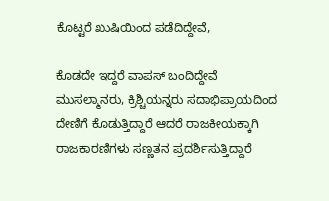ಕೊಟ್ಟರೆ ಖುಷಿಯಿಂದ ಪಡೆದಿದ್ದೇವೆ,

ಕೊಡದೇ ಇದ್ದರೆ ವಾಪಸ್ ಬಂದಿದ್ದೇವೆ
ಮುಸಲ್ಮಾನರು, ಕ್ರಿಶ್ಚಿಯನ್ನರು ಸದಾಭಿಪ್ರಾಯದಿಂದ ದೇಣಿಗೆ ಕೊಡುತ್ತಿದ್ದಾರೆ ಆದರೆ ರಾಜಕೀಯಕ್ಕಾಗಿ ರಾಜಕಾರಣಿಗಳು ಸಣ್ಣತನ ಪ್ರದರ್ಶಿಸುತ್ತಿದ್ದಾರೆ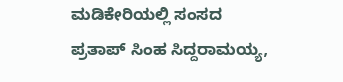ಮಡಿಕೇರಿಯಲ್ಲಿ ಸಂಸದ ಪ್ರತಾಪ್ ಸಿಂಹ ಸಿದ್ದರಾಮಯ್ಯ,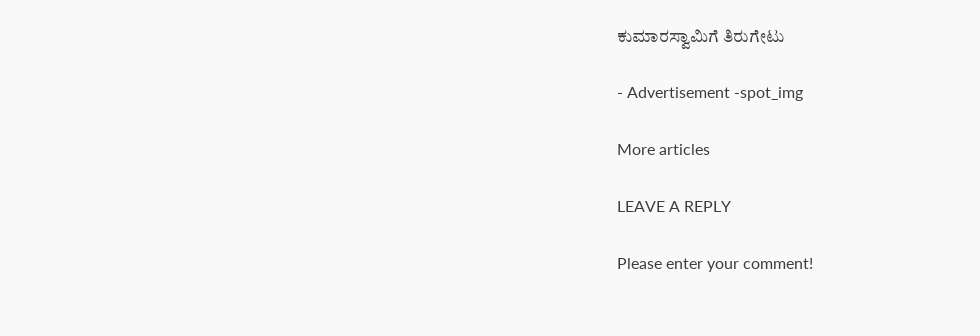ಕುಮಾರಸ್ವಾಮಿಗೆ ತಿರುಗೇಟು

- Advertisement -spot_img

More articles

LEAVE A REPLY

Please enter your comment!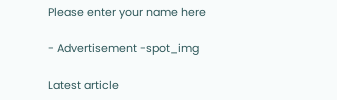Please enter your name here

- Advertisement -spot_img

Latest article